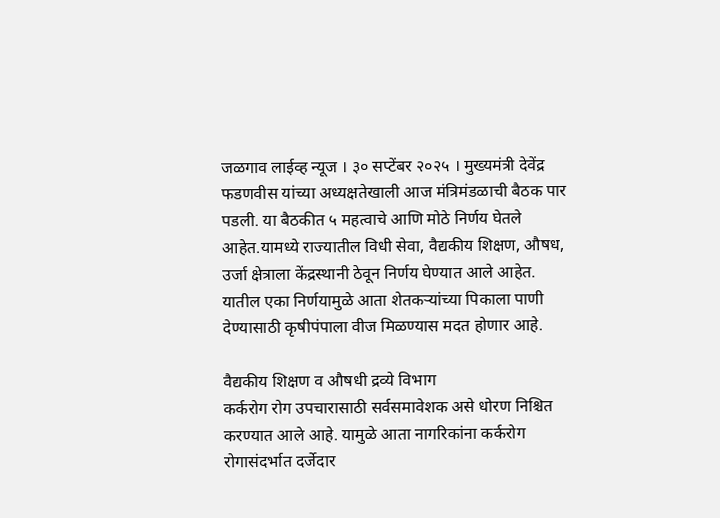जळगाव लाईव्ह न्यूज । ३० सप्टेंबर २०२५ । मुख्यमंत्री देवेंद्र फडणवीस यांच्या अध्यक्षतेखाली आज मंत्रिमंडळाची बैठक पार पडली. या बैठकीत ५ महत्वाचे आणि मोठे निर्णय घेतले आहेत.यामध्ये राज्यातील विधी सेवा, वैद्यकीय शिक्षण, औषध, उर्जा क्षेत्राला केंद्रस्थानी ठेवून निर्णय घेण्यात आले आहेत. यातील एका निर्णयामुळे आता शेतकऱ्यांच्या पिकाला पाणी देण्यासाठी कृषीपंपाला वीज मिळण्यास मदत होणार आहे.

वैद्यकीय शिक्षण व औषधी द्रव्ये विभाग
कर्करोग रोग उपचारासाठी सर्वसमावेशक असे धोरण निश्चित करण्यात आले आहे. यामुळे आता नागरिकांना कर्करोग रोगासंदर्भात दर्जेदार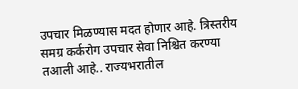उपचार मिळण्यास मदत होणार आहे. त्रिस्तरीय समग्र कर्करोग उपचार सेवा निश्चित करण्या तआली आहे.. राज्यभरातील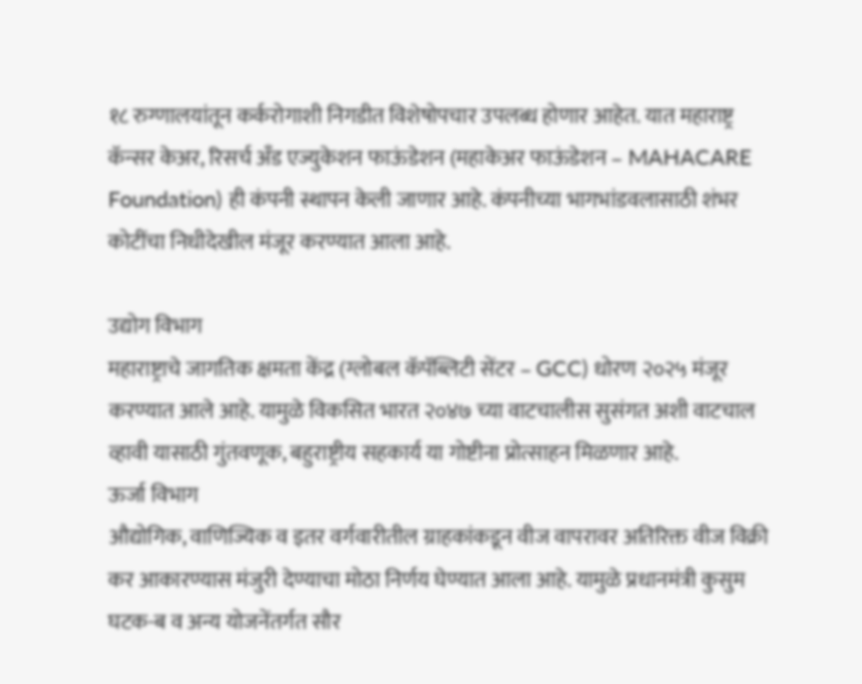१८ रुग्णालयांतून कर्करोगाशी निगडीत विशेषोपचार उपलब्ध होणार आहेत. यात महाराष्ट्र कॅन्सर केअर, रिसर्च अँड एज्युकेशन फाऊंडेशन (महाकेअर फाऊंडेशन – MAHACARE Foundation) ही कंपनी स्थापन केली जाणार आहे. कंपनीच्या भागभांडवलासाठी शंभर कोटींचा निधीदेखील मंजूर करण्यात आला आहे.

उद्योग विभाग
महाराष्ट्राचे जागतिक क्षमता केंद्र (ग्लोबल कॅपॅब्लिटी सेंटर – GCC) धोरण २०२५ मंजूर करण्यात आले आहे. यामुळे विकसित भारत २०४७ च्या वाटचालीस सुसंगत अशी वाटचाल व्हावी यासाठी गुंतवणूक, बहुराष्ट्रीय सहकार्य या गोष्टीना प्रोत्साहन मिळणार आहे.
ऊर्जा विभाग
औद्योगिक, वाणिज्यिक व इतर वर्गवारीतील ग्राहकांकडून वीज वापरावर अतिरिक्त वीज विक्री कर आकारण्यास मंजुरी देण्याचा मोठा निर्णय घेण्यात आला आहे. यामुळे प्रधानमंत्री कुसुम घटक-ब व अन्य योजनेंतर्गत सौर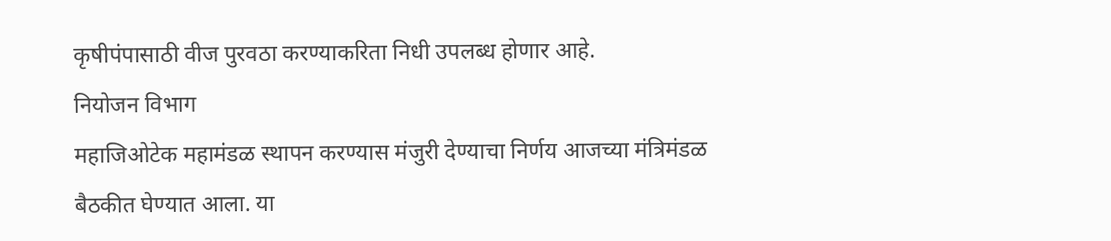कृषीपंपासाठी वीज पुरवठा करण्याकरिता निधी उपलब्ध होणार आहे.
नियोजन विभाग
महाजिओटेक महामंडळ स्थापन करण्यास मंजुरी देण्याचा निर्णय आजच्या मंत्रिमंडळ बैठकीत घेण्यात आला. या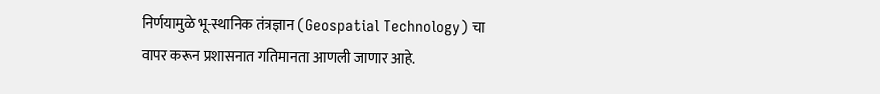निर्णयामुळे भू-स्थानिक तंत्रज्ञान (Geospatial Technology) चा वापर करून प्रशासनात गतिमानता आणली जाणार आहे.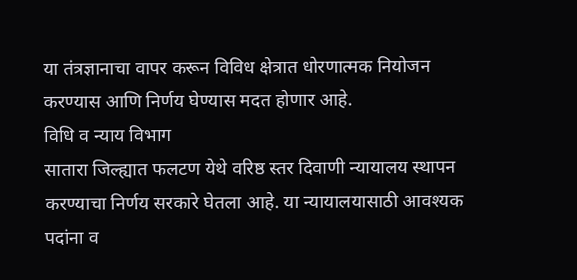या तंत्रज्ञानाचा वापर करून विविध क्षेत्रात धोरणात्मक नियोजन करण्यास आणि निर्णय घेण्यास मदत होणार आहे.
विधि व न्याय विभाग
सातारा जिल्ह्यात फलटण येथे वरिष्ठ स्तर दिवाणी न्यायालय स्थापन करण्याचा निर्णय सरकारे घेतला आहे. या न्यायालयासाठी आवश्यक पदांना व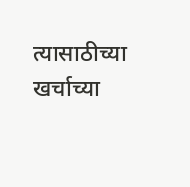त्यासाठीच्या खर्चाच्या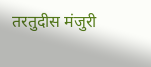तरतुदीस मंजुरी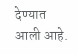देण्यात आली आहे.